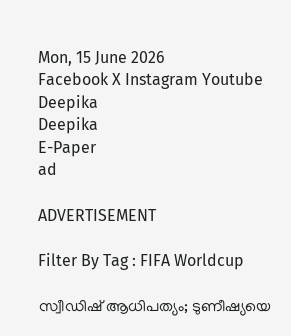Mon, 15 June 2026
Facebook X Instagram Youtube
Deepika
Deepika
E-Paper
ad

ADVERTISEMENT

Filter By Tag : FIFA Worldcup

സ്വീഡിഷ് ആധിപത്യം; ടുണീഷ്യയെ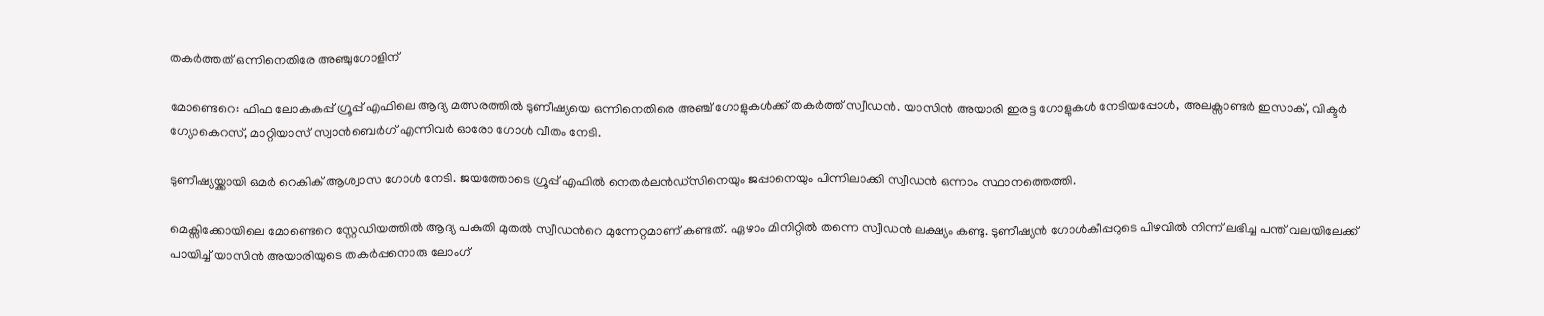തകർത്തത് ഒന്നിനെതിരേ അ‍ഞ്ചുഗോളിന്

മോണ്ടെറെ: ഫിഫ ലോകകപ്പ് ഗ്രൂപ്പ് എഫിലെ ആദ്യ മത്സരത്തിൽ ടുണീഷ്യയെ ഒന്നിനെതിരെ അഞ്ച് ഗോളുകൾക്ക് തകർത്ത് സ്വീഡൻ. യാസിൻ അയാരി ഇരട്ട ഗോളുകൾ നേടിയപ്പോൾ, അലക്സാണ്ടർ ഇസാക്, വിക്ടർ ഗ്യോകെറസ്, മാറ്റിയാസ് സ്വാൻബെർഗ് എന്നിവർ ഓരോ ഗോൾ വീതം നേടി.

ടുണീഷ്യയ്ക്കായി ഒമർ റെകിക് ആശ്വാസ ഗോൾ നേടി. ജയത്തോടെ ഗ്രൂപ്പ് എഫിൽ നെതർലൻഡ്‌സിനെയും ജപ്പാനെയും പിന്നിലാക്കി സ്വീഡൻ ഒന്നാം സ്ഥാനത്തെത്തി.

മെക്സിക്കോയിലെ മോണ്ടെറെ സ്റ്റേഡിയത്തിൽ ആദ്യ പകുതി മുതൽ സ്വീഡന്‍റെ മുന്നേറ്റമാണ് കണ്ടത്. ഏഴാം മിനിറ്റിൽ തന്നെ സ്വീഡൻ ലക്ഷ്യം കണ്ടു. ടുണീഷ്യൻ ഗോൾകീപ്പറുടെ പിഴവിൽ നിന്ന് ലഭിച്ച പന്ത് വലയിലേക്ക് പായിച്ച് യാസിൻ അയാരിയുടെ തകർപ്പനൊരു ലോംഗ്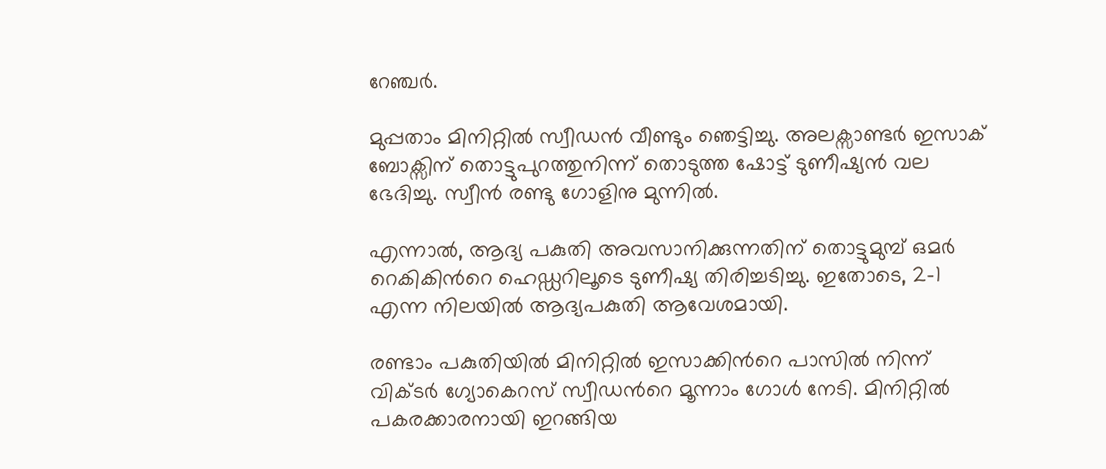റേഞ്ചർ.

മുപ്പതാം മിനിറ്റിൽ സ്വീഡൻ വീണ്ടും ഞെട്ടിച്ചു. അലക്സാണ്ടർ ഇസാക് ബോക്സിന് തൊട്ടുപുറത്തുനിന്ന് തൊടുത്ത ഷോട്ട് ടുണീഷ്യൻ വല ഭേദിച്ചു. സ്വീൻ രണ്ടു ഗോളിനു മുന്നിൽ.

എന്നാൽ, ആദ്യ പകുതി അവസാനിക്കുന്നതിന് തൊട്ടുമുമ്പ് ഒമർ റെകികിന്‍റെ ഹെഡ്ഡറിലൂടെ ടുണീഷ്യ തിരിച്ചടിച്ചു. ഇതോടെ, 2-1 എന്ന നിലയിൽ ആദ്യപകുതി ആവേശമായി.

രണ്ടാം പകുതിയിൽ മിനിറ്റിൽ ഇസാക്കിന്‍റെ പാസിൽ നിന്ന് വിക്ടർ ഗ്യോകെറസ് സ്വീഡന്‍റെ മൂന്നാം ഗോൾ നേടി. മിനിറ്റിൽ പകരക്കാരനായി ഇറങ്ങിയ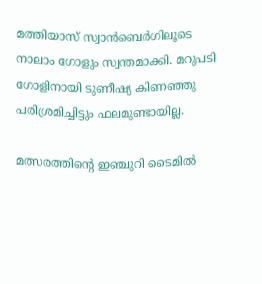മത്തിയാസ് സ്വാൻബെർഗിലൂടെ നാലാം ഗോളും സ്വന്തമാക്കി. മറുപടി ഗോളിനായി ടുണീഷ്യ കിണഞ്ഞു പരിശ്രമിച്ചിട്ടും ഫലമുണ്ടായില്ല.

മത്സരത്തിന്‍റെ ഇഞ്ചുറി ടൈമിൽ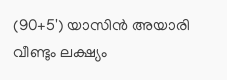(90+5') യാസിൻ അയാരി വീണ്ടും ലക്ഷ്യം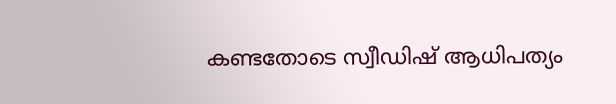കണ്ടതോടെ സ്വീഡിഷ് ആധിപത്യം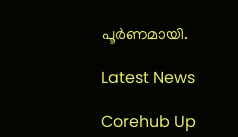പൂർണമായി.

Latest News

Corehub Up